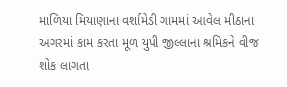માળિયા મિયાણાના વર્શામેડી ગામમાં આવેલ મીઠાના અગરમાં કામ કરતા મૂળ યુપી જીલ્લાના શ્રમિકને વીજ શોક લાગતા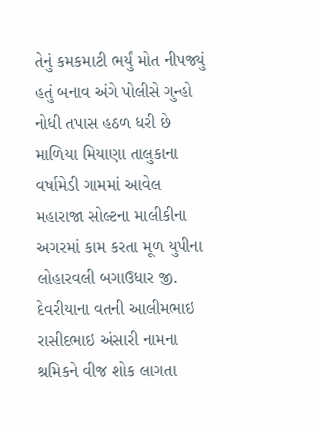તેનું કમકમાટી ભર્યું મોત નીપજ્યું હતું બનાવ અંગે પોલીસે ગુન્હો નોધી તપાસ હઠળ ધરી છે
માળિયા મિયાણા તાલુકાના વર્ષામેડી ગામમાં આવેલ મહારાજા સોલ્ટના માલીકીના અગરમાં કામ કરતા મૂળ યુપીના લોહારવલી બગાઉધાર જી. દેવરીયાના વતની આલીમભાઇ રાસીદભાઇ અંસારી નામના શ્રમિકને વીજ શોક લાગતા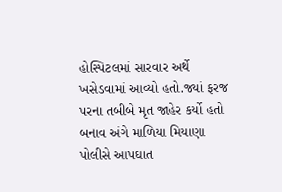હોસ્પિટલમાં સારવાર અર્થે ખસેડવામાં આવ્યો હતો.જ્યાં ફરજ પરના તબીબે મૃત જાહેર કર્યો હતો બનાવ અંગે માળિયા મિયાણા પોલીસે આપઘાત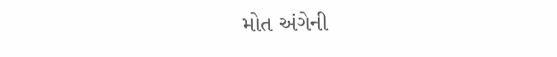મોત અંગેની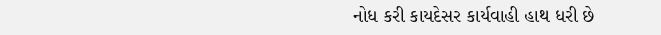નોધ કરી કાયદેસર કાર્યવાહી હાથ ધરી છે